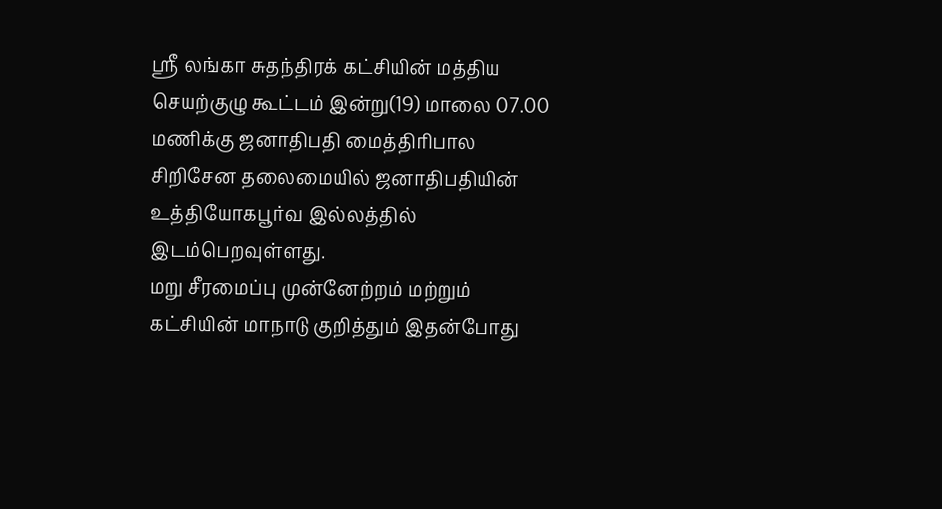ஸ்ரீ லங்கா சுதந்திரக் கட்சியின் மத்திய செயற்குழு கூட்டம் இன்று(19) மாலை 07.00 மணிக்கு ஜனாதிபதி மைத்திரிபால சிறிசேன தலைமையில் ஜனாதிபதியின் உத்தியோகபூர்வ இல்லத்தில் இடம்பெறவுள்ளது.
மறு சீரமைப்பு முன்னேற்றம் மற்றும் கட்சியின் மாநாடு குறித்தும் இதன்போது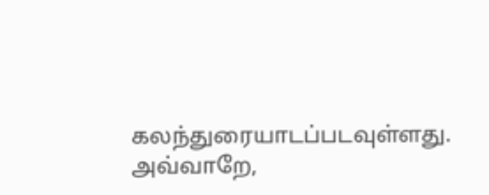கலந்துரையாடப்படவுள்ளது.
அவ்வாறே,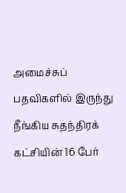அமைச்சுப் பதவிகளில் இருந்து நீங்கிய சுதந்திரக் கட்சியின் 16 பேர்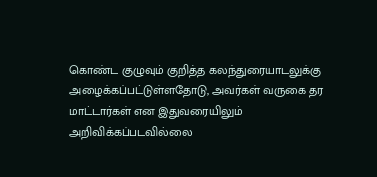கொண்ட குழுவும் குறித்த கலந்துரையாடலுக்கு அழைக்கப்பட்டுள்ளதோடு, அவர்கள் வருகை தர மாட்டார்கள் என இதுவரையிலும் அறிவிக்கப்படவில்லை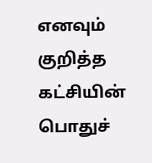எனவும் குறித்த கட்சியின் பொதுச்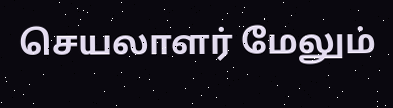செயலாளர் மேலும்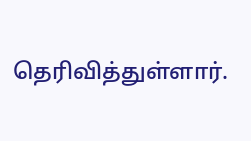தெரிவித்துள்ளார்.